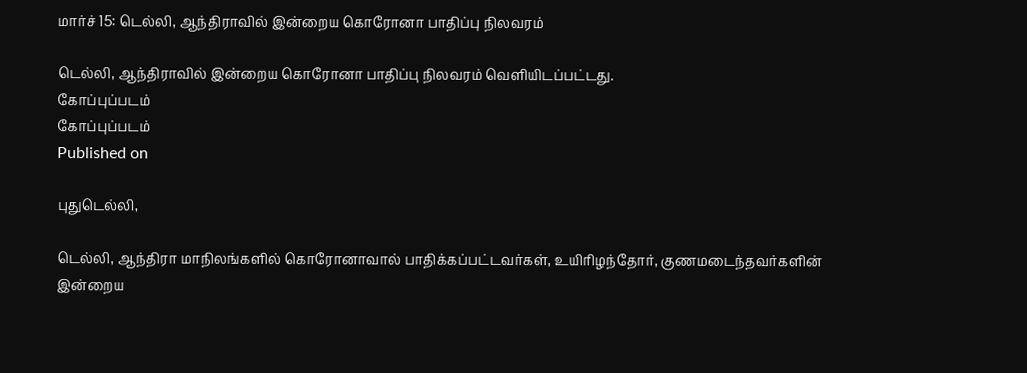மார்ச் 15: டெல்லி, ஆந்திராவில் இன்றைய கொரோனா பாதிப்பு நிலவரம்

டெல்லி, ஆந்திராவில் இன்றைய கொரோனா பாதிப்பு நிலவரம் வெளியிடப்பட்டது.
கோப்புப்படம்
கோப்புப்படம்
Published on

புதுடெல்லி,

டெல்லி, ஆந்திரா மாநிலங்களில் கொரோனாவால் பாதிக்கப்பட்டவர்கள், உயிரிழந்தோர், குணமடைந்தவர்களின் இன்றைய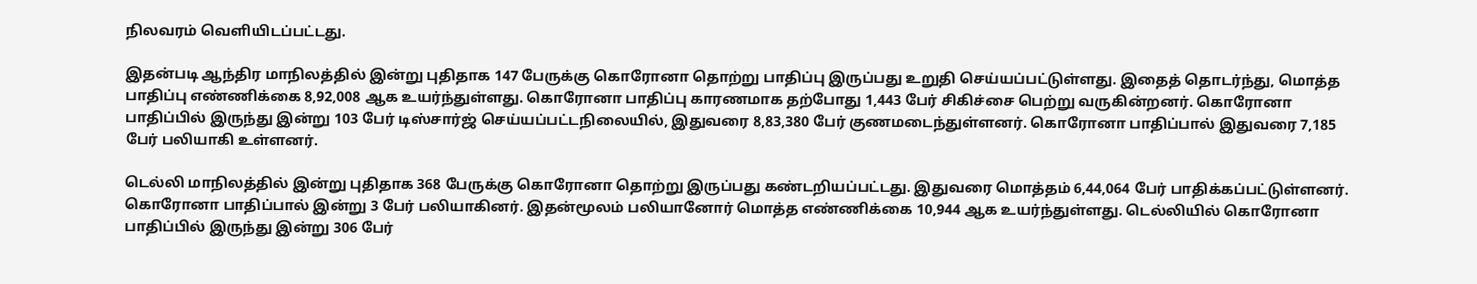நிலவரம் வெளியிடப்பட்டது.

இதன்படி ஆந்திர மாநிலத்தில் இன்று புதிதாக 147 பேருக்கு கொரோனா தொற்று பாதிப்பு இருப்பது உறுதி செய்யப்பட்டுள்ளது. இதைத் தொடர்ந்து, மொத்த பாதிப்பு எண்ணிக்கை 8,92,008 ஆக உயர்ந்துள்ளது. கொரோனா பாதிப்பு காரணமாக தற்போது 1,443 பேர் சிகிச்சை பெற்று வருகின்றனர். கொரோனா பாதிப்பில் இருந்து இன்று 103 பேர் டிஸ்சார்ஜ் செய்யப்பட்டநிலையில், இதுவரை 8,83,380 பேர் குணமடைந்துள்ளனர். கொரோனா பாதிப்பால் இதுவரை 7,185 பேர் பலியாகி உள்ளனர்.

டெல்லி மாநிலத்தில் இன்று புதிதாக 368 பேருக்கு கொரோனா தொற்று இருப்பது கண்டறியப்பட்டது. இதுவரை மொத்தம் 6,44,064 பேர் பாதிக்கப்பட்டுள்ளனர். கொரோனா பாதிப்பால் இன்று 3 பேர் பலியாகினர். இதன்மூலம் பலியானோர் மொத்த எண்ணிக்கை 10,944 ஆக உயர்ந்துள்ளது. டெல்லியில் கொரோனா பாதிப்பில் இருந்து இன்று 306 பேர்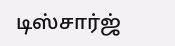டிஸ்சார்ஜ்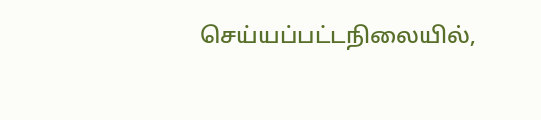செய்யப்பட்டநிலையில்,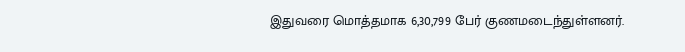இதுவரை மொத்தமாக 6,30,799 பேர் குணமடைந்துள்ளனர்.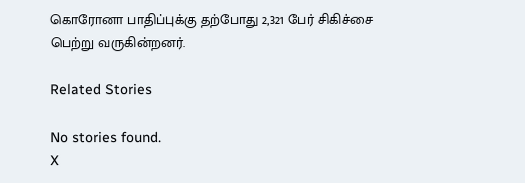கொரோனா பாதிப்புக்கு தற்போது 2,321 பேர் சிகிச்சை பெற்று வருகின்றனர்.

Related Stories

No stories found.
X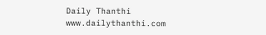Daily Thanthi
www.dailythanthi.com